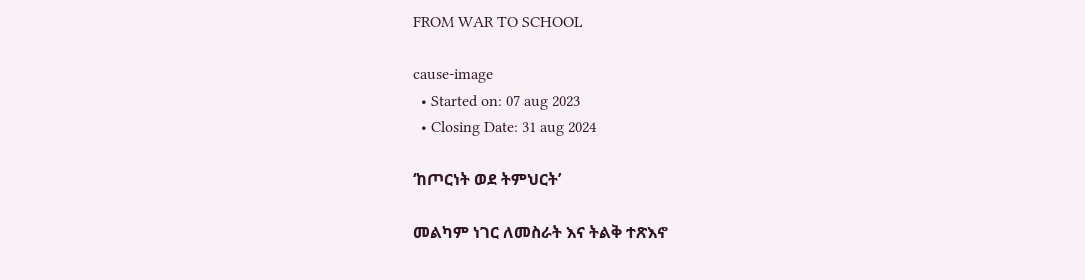FROM WAR TO SCHOOL

cause-image
  • Started on: 07 aug 2023
  • Closing Date: 31 aug 2024

‘ከጦርነት ወደ ትምህርት’

መልካም ነገር ለመስራት እና ትልቅ ተጽእኖ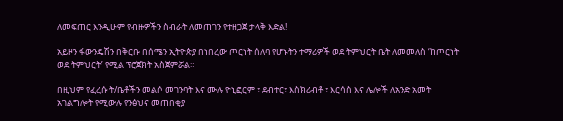ለመፍጠር እንዲሁም የብዙዎችን ስብራት ለመጠገን የተዘጋጀ ታላቅ እድል!

አይዞን ፋውንዴሽን በቅርቡ በሰሜን ኢትዮጵያ በነበረው ጦርነት ሰለባ የሆኑትን ተማሪዎች ወደ ትምህርት ቤት ለመመለስ ‘ከጦርነት ወደ ትምህርት’ የሚል ፕሮጀክት አስጀምሯል።

በዚህም የፈረሱ ት/ቤቶችን መልሶ መገንባት እና ሙሉ ዮኒፎርም ፣ ደብተር፣ እስክሪብቶ ፣ እርሳስ እና ሌሎች ለአንድ አመት አገልግሎት የሚውሉ የንፅህና መጠበቂያ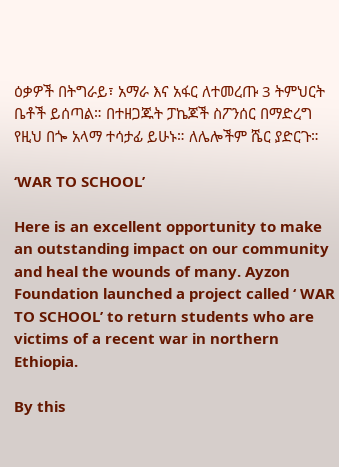ዕቃዎች በትግራይ፣ አማራ እና አፋር ለተመረጡ 3 ትምህርት ቤቶች ይሰጣል። በተዘጋጁት ፓኬጆች ስፖንሰር በማድረግ የዚህ በጐ አላማ ተሳታፊ ይሁኑ። ለሌሎችም ሼር ያድርጉ።

‘WAR TO SCHOOL’

Here is an excellent opportunity to make an outstanding impact on our community and heal the wounds of many. Ayzon Foundation launched a project called ‘ WAR TO SCHOOL’ to return students who are victims of a recent war in northern Ethiopia.

By this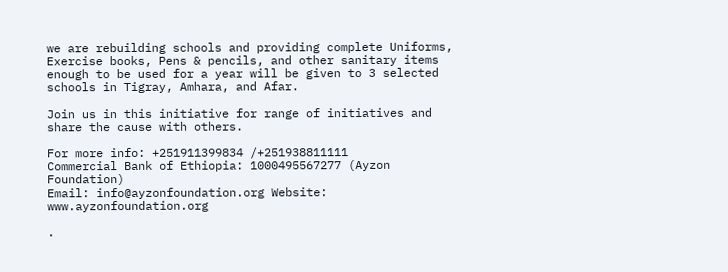we are rebuilding schools and providing complete Uniforms, Exercise books, Pens & pencils, and other sanitary items enough to be used for a year will be given to 3 selected schools in Tigray, Amhara, and Afar.

Join us in this initiative for range of initiatives and share the cause with others.

For more info: +251911399834 /+251938811111
Commercial Bank of Ethiopia: 1000495567277 (Ayzon Foundation)
Email: info@ayzonfoundation.org Website: www.ayzonfoundation.org

.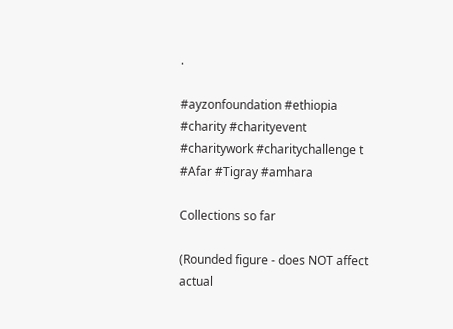.

#ayzonfoundation #ethiopia #charity #charityevent #charitywork #charitychallenge t #Afar #Tigray #amhara

Collections so far

(Rounded figure - does NOT affect actual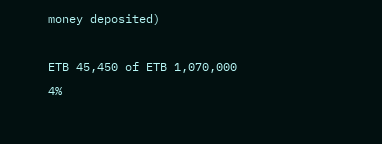money deposited)

ETB 45,450 of ETB 1,070,000 4%